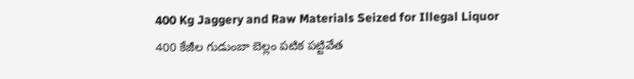400 Kg Jaggery and Raw Materials Seized for Illegal Liquor
400 కేజీల గుడుంబా బెల్లం పటిక పట్టివేత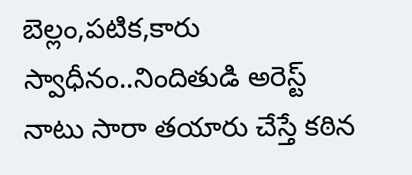బెల్లం,పటిక,కారు స్వాధీనం..నిందితుడి అరెస్ట్
నాటు సారా తయారు చేస్తే కఠిన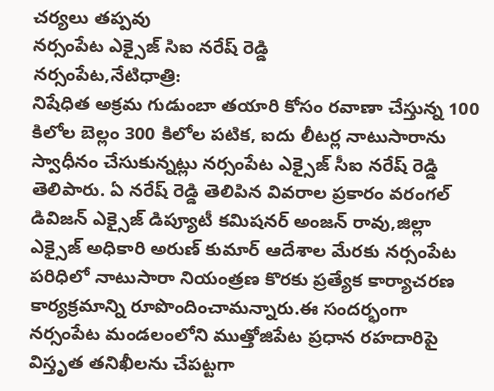చర్యలు తప్పవు
నర్సంపేట ఎక్సైజ్ సిఐ నరేష్ రెడ్డి
నర్సంపేట,నేటిధాత్రి:
నిషేధిత అక్రమ గుడుంబా తయారి కోసం రవాణా చేస్తున్న 100 కిలోల బెల్లం 300 కిలోల పటిక, ఐదు లీటర్ల నాటుసారాను స్వాధీనం చేసుకున్నట్లు నర్సంపేట ఎక్సైజ్ సీఐ నరేష్ రెడ్డి తెలిపారు. ఏ నరేష్ రెడ్డి తెలిపిన వివరాల ప్రకారం వరంగల్ డివిజన్ ఎక్సైజ్ డిప్యూటీ కమిషనర్ అంజన్ రావు,జిల్లా ఎక్సైజ్ అధికారి అరుణ్ కుమార్ ఆదేశాల మేరకు నర్సంపేట పరిధిలో నాటుసారా నియంత్రణ కొరకు ప్రత్యేక కార్యాచరణ కార్యక్రమాన్ని రూపొందించామన్నారు.ఈ సందర్భంగా నర్సంపేట మండలంలోని ముత్తోజిపేట ప్రధాన రహదారిపై విస్తృత తనిఖీలను చేపట్టగా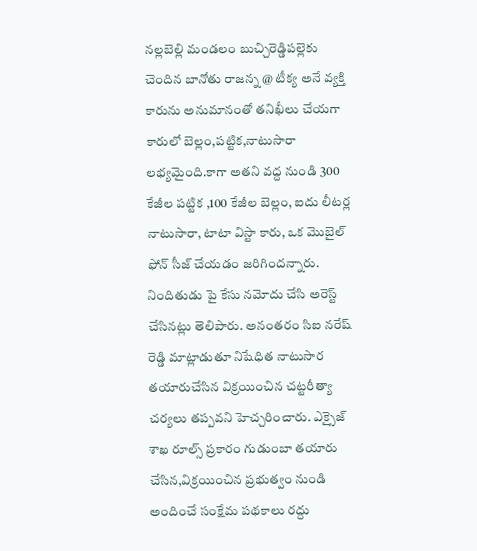నల్లబెల్లి మండలం బుచ్చిరెడ్డిపల్లెకు చెందిన బానోతు రాజన్న @ టీక్య అనే వ్యక్తి కారును అనుమానంతో తనిఖీలు చేయగా కారులో బెల్లం,పట్టిక,నాటుసారా లభ్యమైంది.కాగా అతని వద్ద నుండి 300 కేజీల పట్టిక ,100 కేజీల బెల్లం, ఐదు లీటర్ల నాటుసారా, టాటా విస్టా కారు, ఒక మొబైల్ ఫోన్ సీజ్ చేయడం జరిగిందన్నారు. నిందితుడు పై కేసు నమోదు చేసి అరెస్ట్ చేసినట్లు తెలిపారు. అనంతరం సిఐ నరేష్ రెడ్డి మాట్లాడుతూ నిషేధిత నాటుసార తయారుచేసిన విక్రయించిన చట్టరీత్యా చర్యలు తప్పవని హెచ్చరించారు. ఎక్సైజ్ శాఖ రూల్స్ ప్రకారం గుడుంబా తయారు చేసిన,విక్రయించిన ప్రభుత్వం నుండి అందించే సంక్షేమ పథకాలు రద్దు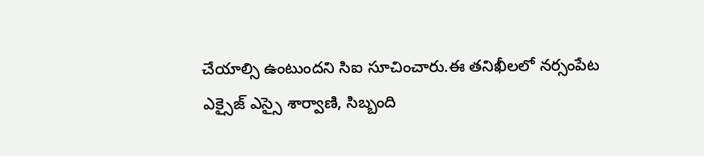చేయాల్సి ఉంటుందని సిఐ సూచించారు.ఈ తనిఖీలలో నర్సంపేట ఎక్సైజ్ ఎస్సై శార్వాణి, సిబ్బంది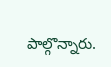పాల్గొన్నారు.